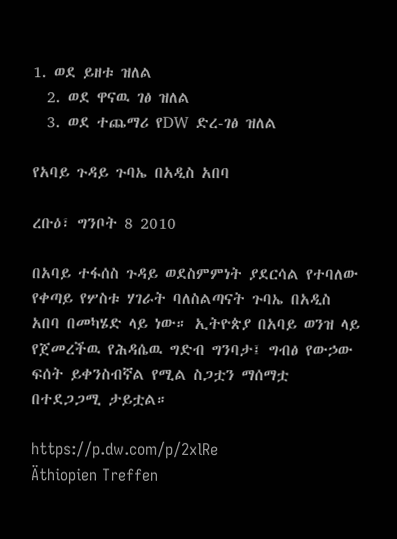1. ወደ ይዘቱ ዝለል
  2. ወደ ዋናዉ ገፅ ዝለል
  3. ወደ ተጨማሪ የDW ድረ-ገፅ ዝለል

የአባይ ጉዳይ ጉባኤ በአዲስ አበባ

ረቡዕ፣ ግንቦት 8 2010

በአባይ ተፋሰስ ጉዳይ ወደስምምነት ያደርሳል የተባለው የቀጣይ የሦስቱ ሃገራት ባለስልጣናት ጉባኤ በአዲስ አበባ በመካሄድ ላይ ነው። ኢትዮጵያ በአባይ ወንዝ ላይ የጀመረችዉ የሕዳሴዉ ግድብ ግንባታ፤ ግብፅ የውኃው ፍሰት ይቀንስብኛል የሚል ስጋቷን ማሰማቷ በተደጋጋሚ ታይቷል።

https://p.dw.com/p/2xlRe
Äthiopien Treffen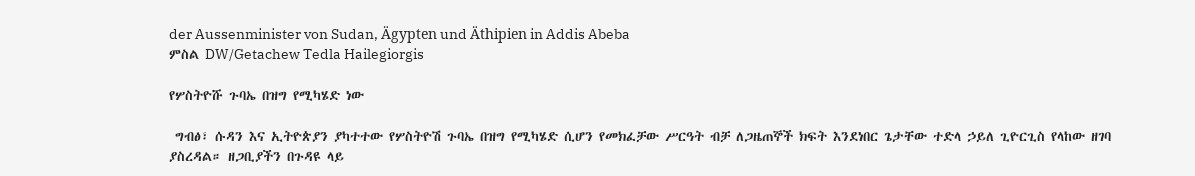der Aussenminister von Sudan, Ägypten und Äthipien in Addis Abeba
ምስል DW/Getachew Tedla Hailegiorgis

የሦስትዮሹ ጉባኤ በዝግ የሚካሄድ ነው

 ግብፅ፣ ሱዳን እና ኢትዮጵያን ያካተተው የሦስትዮሽ ጉባኤ በዝግ የሚካሄድ ሲሆን የመክፈቻው ሥርዓት ብቻ ለጋዜጠኞች ክፍት እንደነበር ጌታቸው ተድላ ኃይለ ጊዮርጊስ የላከው ዘገባ ያስረዳል። ዘጋቢያችን በጉዳዩ ላይ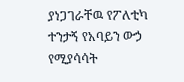ያነጋገራቸዉ የፖለቲካ ተንታኝ የአባይን ውኃ የሚያሳሳት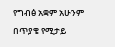የግብፅ አቋም አሁንም በጥያቄ የሚታይ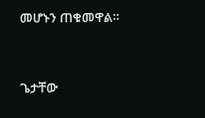መሆኑን ጠቁመዋል።



ጌታቸው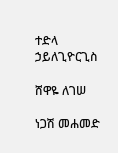ተድላ ኃይለጊዮርጊስ

ሸዋዬ ለገሠ

ነጋሽ መሐመድ